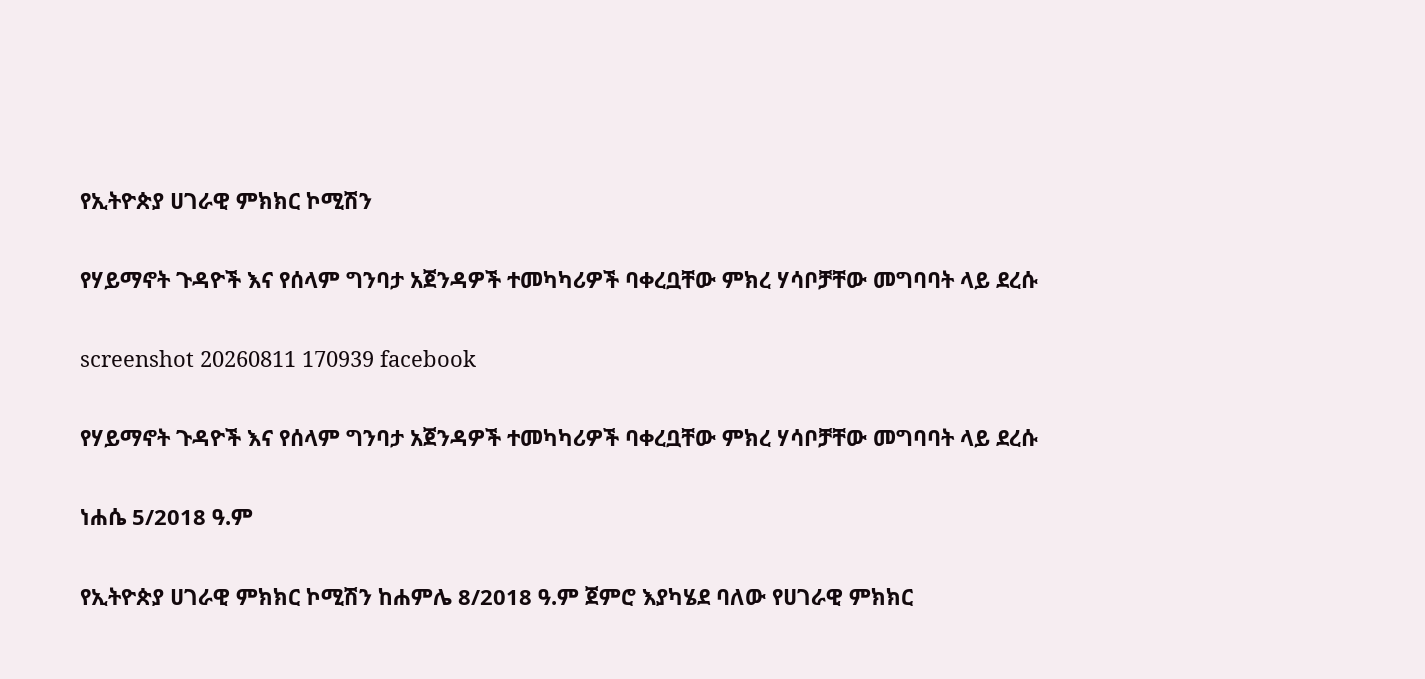የኢትዮጵያ ሀገራዊ ምክክር ኮሚሽን

የሃይማኖት ጉዳዮች እና የሰላም ግንባታ አጀንዳዎች ተመካካሪዎች ባቀረቧቸው ምክረ ሃሳቦቻቸው መግባባት ላይ ደረሱ

screenshot 20260811 170939 facebook

የሃይማኖት ጉዳዮች እና የሰላም ግንባታ አጀንዳዎች ተመካካሪዎች ባቀረቧቸው ምክረ ሃሳቦቻቸው መግባባት ላይ ደረሱ

ነሐሴ 5/2018 ዓ.ም

የኢትዮጵያ ሀገራዊ ምክክር ኮሚሽን ከሐምሌ 8/2018 ዓ.ም ጀምሮ እያካሄደ ባለው የሀገራዊ ምክክር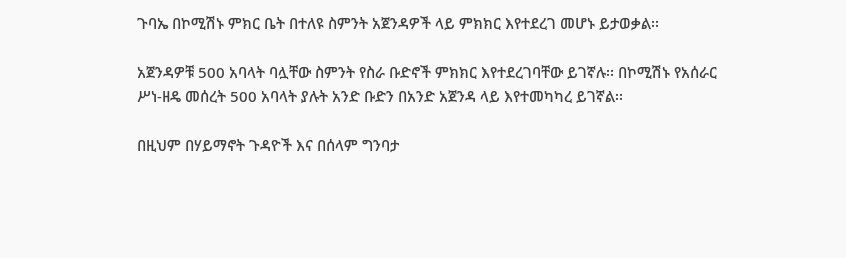ጉባኤ በኮሚሽኑ ምክር ቤት በተለዩ ስምንት አጀንዳዎች ላይ ምክክር እየተደረገ መሆኑ ይታወቃል፡፡

አጀንዳዎቹ 500 አባላት ባሏቸው ስምንት የስራ ቡድኖች ምክክር እየተደረገባቸው ይገኛሉ፡፡ በኮሚሽኑ የአሰራር ሥነ-ዘዴ መሰረት 500 አባላት ያሉት አንድ ቡድን በአንድ አጀንዳ ላይ እየተመካካረ ይገኛል፡፡

በዚህም በሃይማኖት ጉዳዮች እና በሰላም ግንባታ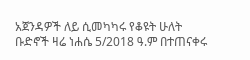አጀንዳዎች ለይ ሲመካካሩ የቆዩት ሁለት ቡድኖች ዛሬ ነሐሴ 5/2018 ዓ.ም በተጠናቀሩ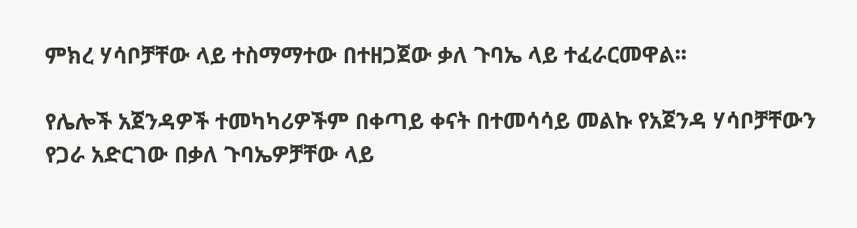ምክረ ሃሳቦቻቸው ላይ ተስማማተው በተዘጋጀው ቃለ ጉባኤ ላይ ተፈራርመዋል፡፡

የሌሎች አጀንዳዎች ተመካካሪዎችም በቀጣይ ቀናት በተመሳሳይ መልኩ የአጀንዳ ሃሳቦቻቸውን የጋራ አድርገው በቃለ ጉባኤዎቻቸው ላይ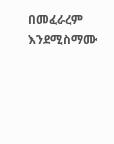በመፈራረም እንደሚስማሙ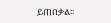ይጠበቃል፡፡